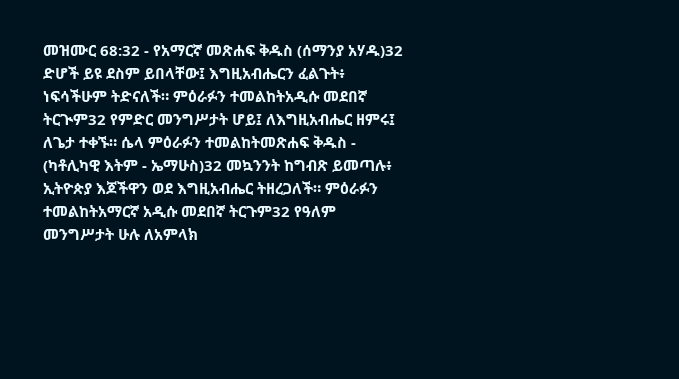መዝሙር 68:32 - የአማርኛ መጽሐፍ ቅዱስ (ሰማንያ አሃዱ)32 ድሆች ይዩ ደስም ይበላቸው፤ እግዚአብሔርን ፈልጉት፥ ነፍሳችሁም ትድናለች። ምዕራፉን ተመልከትአዲሱ መደበኛ ትርጒም32 የምድር መንግሥታት ሆይ፤ ለእግዚአብሔር ዘምሩ፤ ለጌታ ተቀኙ። ሴላ ምዕራፉን ተመልከትመጽሐፍ ቅዱስ - (ካቶሊካዊ እትም - ኤማሁስ)32 መኳንንት ከግብጽ ይመጣሉ፥ ኢትዮጵያ እጆችዋን ወደ እግዚአብሔር ትዘረጋለች። ምዕራፉን ተመልከትአማርኛ አዲሱ መደበኛ ትርጉም32 የዓለም መንግሥታት ሁሉ ለአምላክ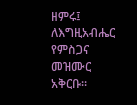ዘምሩ፤ ለእግዚአብሔር የምስጋና መዝሙር አቅርቡ።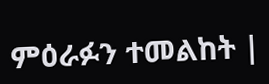ምዕራፉን ተመልከት |